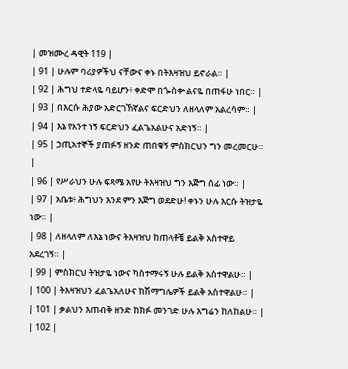| መዝሙረ ዳዊት 119 |
| 91 | ሁሉም ባሪያዎችህ ናቸውና ቀኑ በትእዛዝህ ይኖራል። |
| 92 | ሕግህ ተድላዬ ባይሆን፥ ቀድሞ በጐስቍልናዬ በጠፋሁ ነበር። |
| 93 | በእርሱ ሕያው አድርገኸኛልና ፍርድህን ለዘላለም አልረሳም። |
| 94 | እኔ የአንተ ነኝ ፍርድህን ፈልጌአልሁና አድነኝ። |
| 95 | ኃጢአተኞች ያጠፉኝ ዘንድ ጠበቁኝ ምስክርህን ግን መረመርሁ። |
| 96 | የሥራህን ሁሉ ፍጻሜ አየሁ ትእዛዝህ ግን እጅግ ሰፊ ነው። |
| 97 | አቤቱ፥ ሕግህን እንደ ምን እጅግ ወደድሁ! ቀኑን ሁሉ እርሱ ትዝታዬ ነው። |
| 98 | ለዘላለም ለእኔ ነውና ትእዛዝህ ከጠላቶቼ ይልቅ አስተዋይ አደረገኝ። |
| 99 | ምስክርህ ትዝታዬ ነውና ካስተማሩኝ ሁሉ ይልቅ አስተዋልሁ። |
| 100 | ትእዛዝህን ፈልጌአለሁና ከሽማግሌዎች ይልቅ አስተዋልሁ። |
| 101 | ቃልህን እጠብቅ ዘንድ ከክፉ መንገድ ሁሉ እግሬን ከለከልሁ። |
| 102 |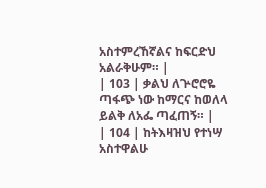አስተምረኸኛልና ከፍርድህ አልራቅሁም። |
| 103 | ቃልህ ለጕሮሮዬ ጣፋጭ ነው ከማርና ከወለላ ይልቅ ለአፌ ጣፈጠኝ። |
| 104 | ከትእዛዝህ የተነሣ አስተዋልሁ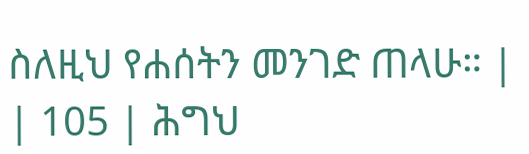ስለዚህ የሐሰትን መንገድ ጠላሁ። |
| 105 | ሕግህ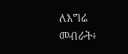ለእግሬ መብራት፥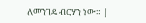ለመንገዴ ብርሃን ነው። |